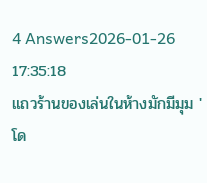4 Answers2026-01-26 17:35:18
แถวร้านของเล่นในห้างมักมีมุม 'โด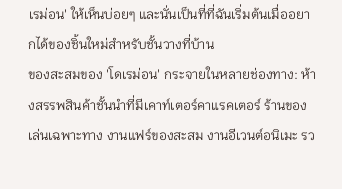เรม่อน' ให้เห็นบ่อยๆ และนั่นเป็นที่ที่ฉันเริ่มต้นเมื่ออยากได้ของชิ้นใหม่สำหรับชั้นวางที่บ้าน
ของสะสมของ 'โดเรม่อน' กระจายในหลายช่องทาง: ห้างสรรพสินค้าชั้นนำที่มีเคาท์เตอร์คาแรคเตอร์ ร้านของเล่นเฉพาะทาง งานแฟร์ของสะสม งานอีเวนต์อนิเมะ รว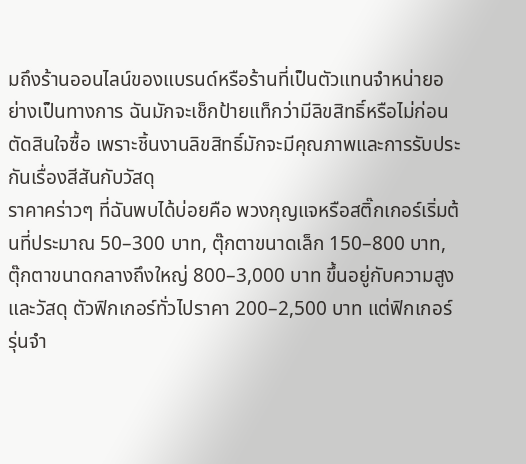มถึงร้านออนไลน์ของแบรนด์หรือร้านที่เป็นตัวแทนจำหน่ายอย่างเป็นทางการ ฉันมักจะเช็กป้ายแท็กว่ามีลิขสิทธิ์หรือไม่ก่อนตัดสินใจซื้อ เพราะชิ้นงานลิขสิทธิ์มักจะมีคุณภาพและการรับประกันเรื่องสีสันกับวัสดุ
ราคาคร่าวๆ ที่ฉันพบได้บ่อยคือ พวงกุญแจหรือสติ๊กเกอร์เริ่มต้นที่ประมาณ 50–300 บาท, ตุ๊กตาขนาดเล็ก 150–800 บาท, ตุ๊กตาขนาดกลางถึงใหญ่ 800–3,000 บาท ขึ้นอยู่กับความสูงและวัสดุ ตัวฟิกเกอร์ทั่วไปราคา 200–2,500 บาท แต่ฟิกเกอร์รุ่นจำ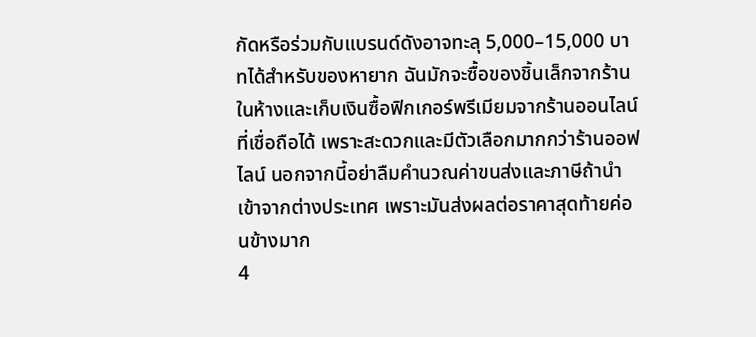กัดหรือร่วมกับแบรนด์ดังอาจทะลุ 5,000–15,000 บาทได้สำหรับของหายาก ฉันมักจะซื้อของชิ้นเล็กจากร้านในห้างและเก็บเงินซื้อฟิกเกอร์พรีเมียมจากร้านออนไลน์ที่เชื่อถือได้ เพราะสะดวกและมีตัวเลือกมากกว่าร้านออฟไลน์ นอกจากนี้อย่าลืมคำนวณค่าขนส่งและภาษีถ้านำเข้าจากต่างประเทศ เพราะมันส่งผลต่อราคาสุดท้ายค่อนข้างมาก
4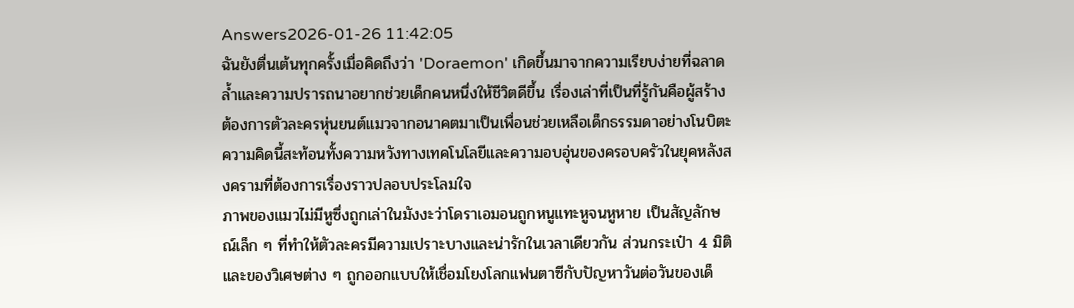Answers2026-01-26 11:42:05
ฉันยังตื่นเต้นทุกครั้งเมื่อคิดถึงว่า 'Doraemon' เกิดขึ้นมาจากความเรียบง่ายที่ฉลาดล้ำและความปรารถนาอยากช่วยเด็กคนหนึ่งให้ชีวิตดีขึ้น เรื่องเล่าที่เป็นที่รู้กันคือผู้สร้างต้องการตัวละครหุ่นยนต์แมวจากอนาคตมาเป็นเพื่อนช่วยเหลือเด็กธรรมดาอย่างโนบิตะ ความคิดนี้สะท้อนทั้งความหวังทางเทคโนโลยีและความอบอุ่นของครอบครัวในยุคหลังสงครามที่ต้องการเรื่องราวปลอบประโลมใจ
ภาพของแมวไม่มีหูซึ่งถูกเล่าในมังงะว่าโดราเอมอนถูกหนูแทะหูจนหูหาย เป็นสัญลักษณ์เล็ก ๆ ที่ทำให้ตัวละครมีความเปราะบางและน่ารักในเวลาเดียวกัน ส่วนกระเป๋า 4 มิติและของวิเศษต่าง ๆ ถูกออกแบบให้เชื่อมโยงโลกแฟนตาซีกับปัญหาวันต่อวันของเด็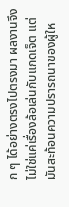ก ๆ ได้อย่างตรงไปตรงมา ผลงานจึงไม่ใช่แค่เรื่องล้อเล่นกับแกดเจ็ต แต่มันสะท้อนความปรารถนาของผู้ให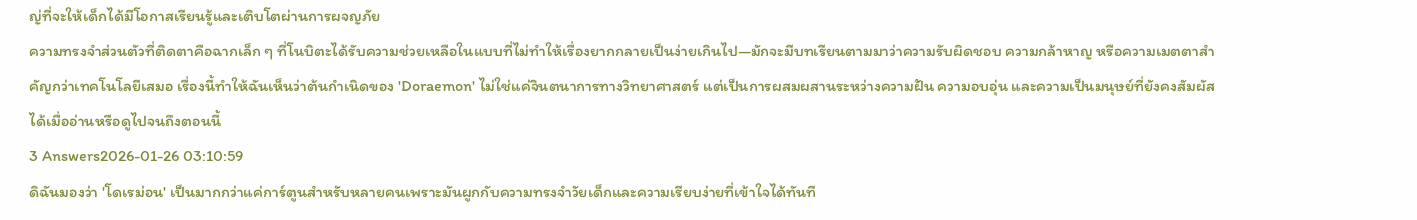ญ่ที่จะให้เด็กได้มีโอกาสเรียนรู้และเติบโตผ่านการผจญภัย
ความทรงจำส่วนตัวที่ติดตาคือฉากเล็ก ๆ ที่โนบิตะได้รับความช่วยเหลือในแบบที่ไม่ทำให้เรื่องยากกลายเป็นง่ายเกินไป—มักจะมีบทเรียนตามมาว่าความรับผิดชอบ ความกล้าหาญ หรือความเมตตาสำคัญกว่าเทคโนโลยีเสมอ เรื่องนี้ทำให้ฉันเห็นว่าต้นกำเนิดของ 'Doraemon' ไม่ใช่แค่จินตนาการทางวิทยาศาสตร์ แต่เป็นการผสมผสานระหว่างความฝัน ความอบอุ่น และความเป็นมนุษย์ที่ยังคงสัมผัสได้เมื่ออ่านหรือดูไปจนถึงตอนนี้
3 Answers2026-01-26 03:10:59
ดิฉันมองว่า 'โดเรม่อน' เป็นมากกว่าแค่การ์ตูนสำหรับหลายคนเพราะมันผูกกับความทรงจำวัยเด็กและความเรียบง่ายที่เข้าใจได้ทันที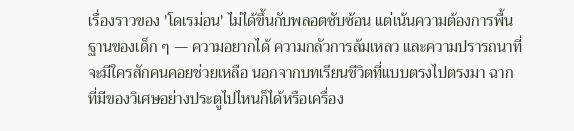เรื่องราวของ 'โดเรม่อน' ไม่ได้ขึ้นกับพลอตซับซ้อน แต่เน้นความต้องการพื้นฐานของเด็ก ๆ — ความอยากได้ ความกลัวการล้มเหลว และความปรารถนาที่จะมีใครสักคนคอยช่วยเหลือ นอกจากบทเรียนชีวิตที่แบบตรงไปตรงมา ฉากที่มีของวิเศษอย่างประตูไปไหนก็ได้หรือเครื่อง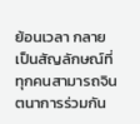ย้อนเวลา กลายเป็นสัญลักษณ์ที่ทุกคนสามารถจินตนาการร่วมกัน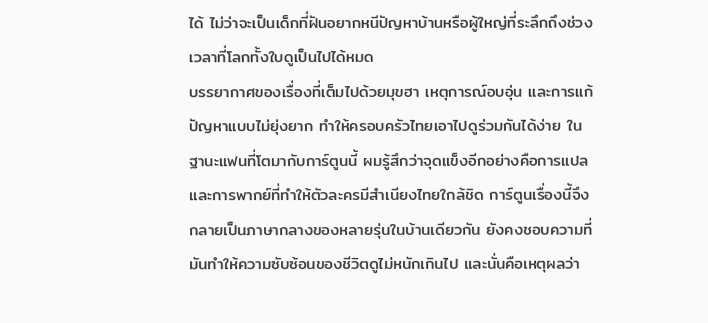ได้ ไม่ว่าจะเป็นเด็กที่ฝันอยากหนีปัญหาบ้านหรือผู้ใหญ่ที่ระลึกถึงช่วงเวลาที่โลกทั้งใบดูเป็นไปได้หมด
บรรยากาศของเรื่องที่เต็มไปด้วยมุขฮา เหตุการณ์อบอุ่น และการแก้ปัญหาแบบไม่ยุ่งยาก ทำให้ครอบครัวไทยเอาไปดูร่วมกันได้ง่าย ในฐานะแฟนที่โตมากับการ์ตูนนี้ ผมรู้สึกว่าจุดแข็งอีกอย่างคือการแปลและการพากย์ที่ทำให้ตัวละครมีสำเนียงไทยใกล้ชิด การ์ตูนเรื่องนี้จึงกลายเป็นภาษากลางของหลายรุ่นในบ้านเดียวกัน ยังคงชอบความที่มันทำให้ความซับซ้อนของชีวิตดูไม่หนักเกินไป และนั่นคือเหตุผลว่า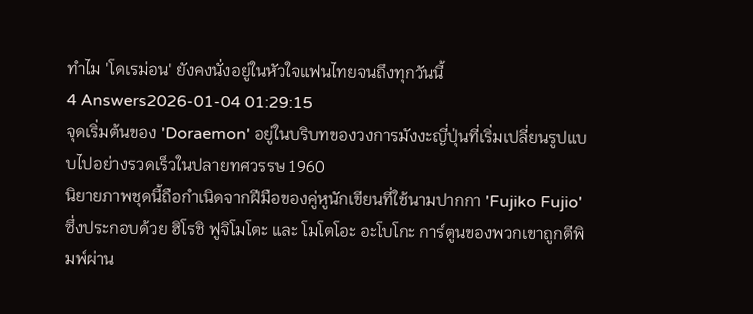ทำไม 'โดเรม่อน' ยังคงนั่งอยู่ในหัวใจแฟนไทยจนถึงทุกวันนี้
4 Answers2026-01-04 01:29:15
จุดเริ่มต้นของ 'Doraemon' อยู่ในบริบทของวงการมังงะญี่ปุ่นที่เริ่มเปลี่ยนรูปแบบไปอย่างรวดเร็วในปลายทศวรรษ 1960
นิยายภาพชุดนี้ถือกำเนิดจากฝีมือของคู่หูนักเขียนที่ใช้นามปากกา 'Fujiko Fujio' ซึ่งประกอบด้วย ฮิโรชิ ฟูจิโมโตะ และ โมโตโอะ อะโบโกะ การ์ตูนของพวกเขาถูกตีพิมพ์ผ่าน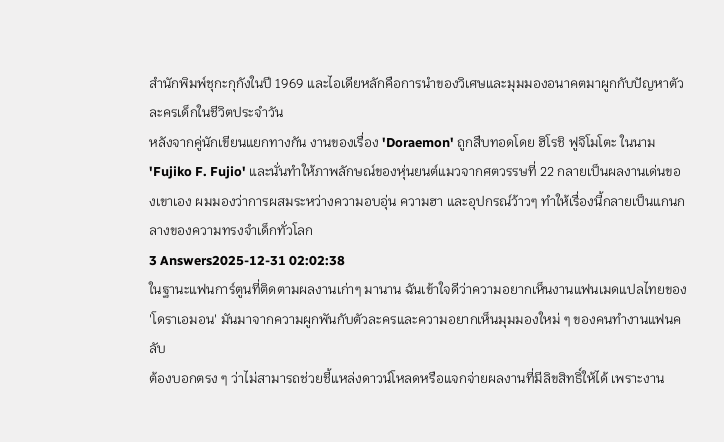สำนักพิมพ์ชุกะกุกังในปี 1969 และไอเดียหลักคือการนำของวิเศษและมุมมองอนาคตมาผูกกับปัญหาตัวละครเด็กในชีวิตประจำวัน
หลังจากคู่นักเขียนแยกทางกัน งานของเรื่อง 'Doraemon' ถูกสืบทอดโดย ฮิโรชิ ฟูจิโมโตะ ในนาม 'Fujiko F. Fujio' และนั่นทำให้ภาพลักษณ์ของหุ่นยนต์แมวจากศตวรรษที่ 22 กลายเป็นผลงานเด่นของเขาเอง ผมมองว่าการผสมระหว่างความอบอุ่น ความฮา และอุปกรณ์ว้าวๆ ทำให้เรื่องนี้กลายเป็นแกนกลางของความทรงจำเด็กทั่วโลก
3 Answers2025-12-31 02:02:38
ในฐานะแฟนการ์ตูนที่ติดตามผลงานเก่าๆ มานาน ฉันเข้าใจดีว่าความอยากเห็นงานแฟนเมดแปลไทยของ 'โดราเอมอน' มันมาจากความผูกพันกับตัวละครและความอยากเห็นมุมมองใหม่ ๆ ของคนทำงานแฟนคลับ
ต้องบอกตรง ๆ ว่าไม่สามารถช่วยชี้แหล่งดาวน์โหลดหรือแจกจ่ายผลงานที่มีลิขสิทธิ์ให้ได้ เพราะงาน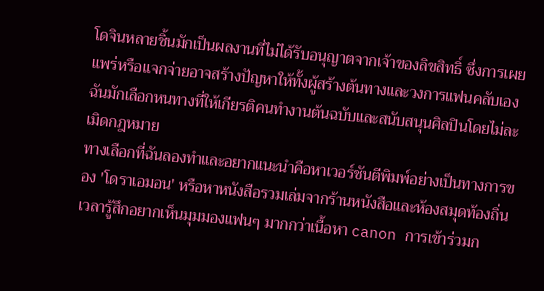โดจินหลายชิ้นมักเป็นผลงานที่ไม่ได้รับอนุญาตจากเจ้าของลิขสิทธิ์ ซึ่งการเผยแพร่หรือแจกจ่ายอาจสร้างปัญหาให้ทั้งผู้สร้างต้นทางและวงการแฟนคลับเอง ฉันมักเลือกหนทางที่ให้เกียรติคนทำงานต้นฉบับและสนับสนุนศิลปินโดยไม่ละเมิดกฎหมาย
ทางเลือกที่ฉันลองทำและอยากแนะนำคือหาเวอร์ชันตีพิมพ์อย่างเป็นทางการของ 'โดราเอมอน' หรือหาหนังสือรวมเล่มจากร้านหนังสือและห้องสมุดท้องถิ่น เวลารู้สึกอยากเห็นมุมมองแฟนๆ มากกว่าเนื้อหา canon การเข้าร่วมก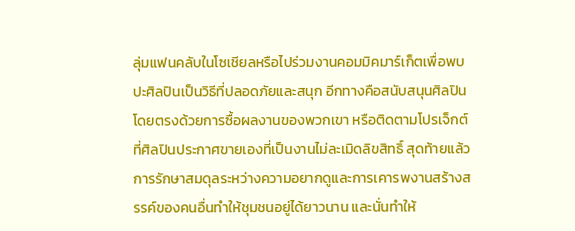ลุ่มแฟนคลับในโซเชียลหรือไปร่วมงานคอมมิคมาร์เก็ตเพื่อพบปะศิลปินเป็นวิธีที่ปลอดภัยและสนุก อีกทางคือสนับสนุนศิลปินโดยตรงด้วยการซื้อผลงานของพวกเขา หรือติดตามโปรเจ็กต์ที่ศิลปินประกาศขายเองที่เป็นงานไม่ละเมิดลิขสิทธิ์ สุดท้ายแล้ว การรักษาสมดุลระหว่างความอยากดูและการเคารพงานสร้างสรรค์ของคนอื่นทำให้ชุมชนอยู่ได้ยาวนาน และนั่นทำให้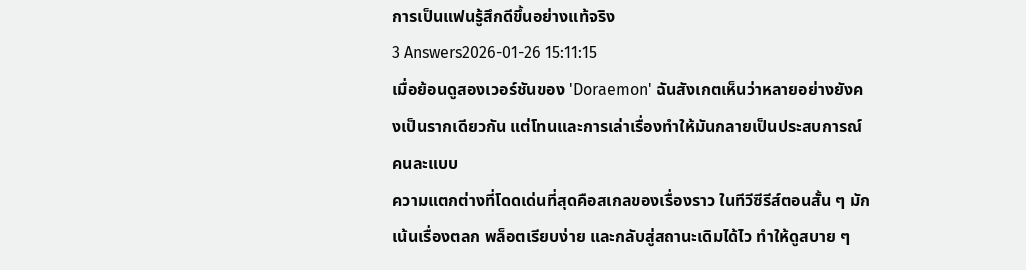การเป็นแฟนรู้สึกดีขึ้นอย่างแท้จริง
3 Answers2026-01-26 15:11:15
เมื่อย้อนดูสองเวอร์ชันของ 'Doraemon' ฉันสังเกตเห็นว่าหลายอย่างยังคงเป็นรากเดียวกัน แต่โทนและการเล่าเรื่องทำให้มันกลายเป็นประสบการณ์คนละแบบ
ความแตกต่างที่โดดเด่นที่สุดคือสเกลของเรื่องราว ในทีวีซีรีส์ตอนสั้น ๆ มักเน้นเรื่องตลก พล็อตเรียบง่าย และกลับสู่สถานะเดิมได้ไว ทำให้ดูสบาย ๆ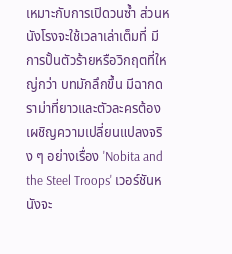เหมาะกับการเปิดวนซ้ำ ส่วนหนังโรงจะใช้เวลาเล่าเต็มที่ มีการปั้นตัวร้ายหรือวิกฤตที่ใหญ่กว่า บทมักลึกขึ้น มีฉากดราม่าที่ยาวและตัวละครต้องเผชิญความเปลี่ยนแปลงจริง ๆ อย่างเรื่อง 'Nobita and the Steel Troops' เวอร์ชันหนังจะ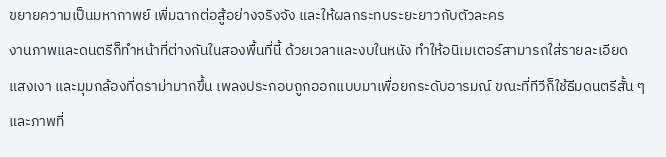ขยายความเป็นมหากาพย์ เพิ่มฉากต่อสู้อย่างจริงจัง และให้ผลกระทบระยะยาวกับตัวละคร
งานภาพและดนตรีก็ทำหน้าที่ต่างกันในสองพื้นที่นี้ ด้วยเวลาและงบในหนัง ทำให้อนิเมเตอร์สามารถใส่รายละเอียด แสงเงา และมุมกล้องที่ดราม่ามากขึ้น เพลงประกอบถูกออกแบบมาเพื่อยกระดับอารมณ์ ขณะที่ทีวีก็ใช้ธีมดนตรีสั้น ๆ และภาพที่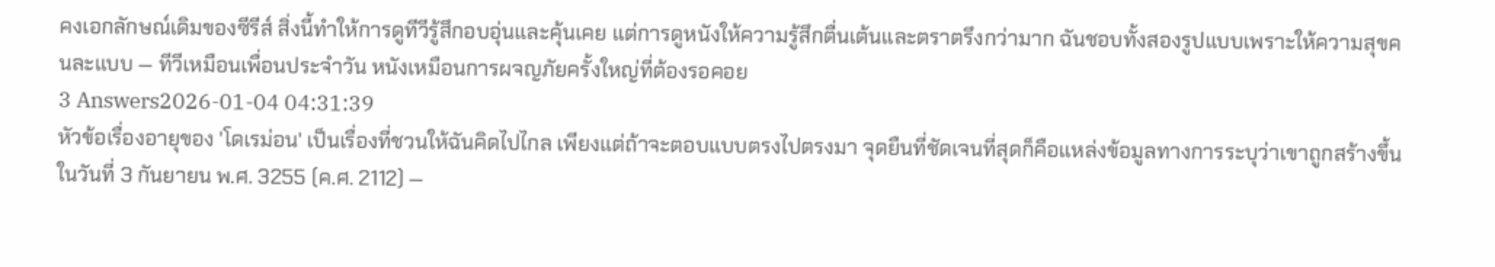คงเอกลักษณ์เดิมของซีรีส์ สิ่งนี้ทำให้การดูทีวีรู้สึกอบอุ่นและคุ้นเคย แต่การดูหนังให้ความรู้สึกตื่นเต้นและตราตรึงกว่ามาก ฉันชอบทั้งสองรูปแบบเพราะให้ความสุขคนละแบบ — ทีวีเหมือนเพื่อนประจำวัน หนังเหมือนการผจญภัยครั้งใหญ่ที่ต้องรอคอย
3 Answers2026-01-04 04:31:39
หัวข้อเรื่องอายุของ 'โดเรม่อน' เป็นเรื่องที่ชวนให้ฉันคิดไปไกล เพียงแต่ถ้าจะตอบแบบตรงไปตรงมา จุดยืนที่ชัดเจนที่สุดก็คือแหล่งข้อมูลทางการระบุว่าเขาถูกสร้างขึ้นในวันที่ 3 กันยายน พ.ศ. 3255 (ค.ศ. 2112) —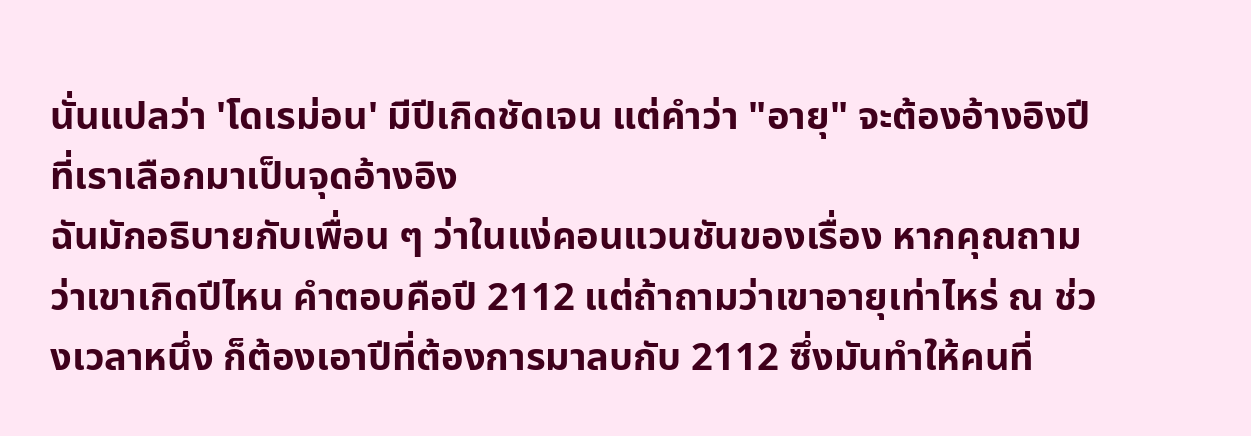นั่นแปลว่า 'โดเรม่อน' มีปีเกิดชัดเจน แต่คำว่า "อายุ" จะต้องอ้างอิงปีที่เราเลือกมาเป็นจุดอ้างอิง
ฉันมักอธิบายกับเพื่อน ๆ ว่าในแง่คอนแวนชันของเรื่อง หากคุณถามว่าเขาเกิดปีไหน คำตอบคือปี 2112 แต่ถ้าถามว่าเขาอายุเท่าไหร่ ณ ช่วงเวลาหนึ่ง ก็ต้องเอาปีที่ต้องการมาลบกับ 2112 ซึ่งมันทำให้คนที่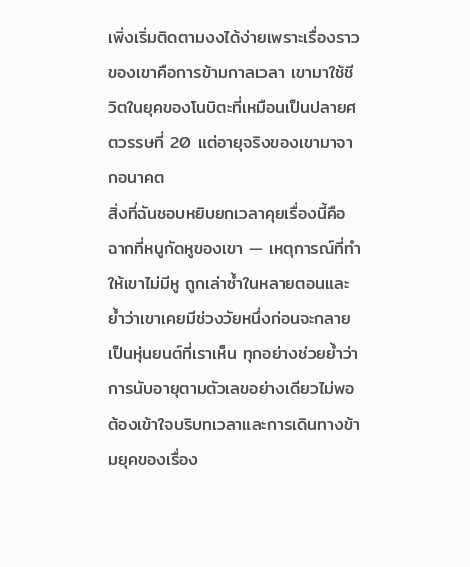เพิ่งเริ่มติดตามงงได้ง่ายเพราะเรื่องราวของเขาคือการข้ามกาลเวลา เขามาใช้ชีวิตในยุคของโนบิตะที่เหมือนเป็นปลายศตวรรษที่ 20 แต่อายุจริงของเขามาจากอนาคต
สิ่งที่ฉันชอบหยิบยกเวลาคุยเรื่องนี้คือฉากที่หนูกัดหูของเขา — เหตุการณ์ที่ทำให้เขาไม่มีหู ถูกเล่าซ้ำในหลายตอนและย้ำว่าเขาเคยมีช่วงวัยหนึ่งก่อนจะกลายเป็นหุ่นยนต์ที่เราเห็น ทุกอย่างช่วยย้ำว่าการนับอายุตามตัวเลขอย่างเดียวไม่พอ ต้องเข้าใจบริบทเวลาและการเดินทางข้ามยุคของเรื่อง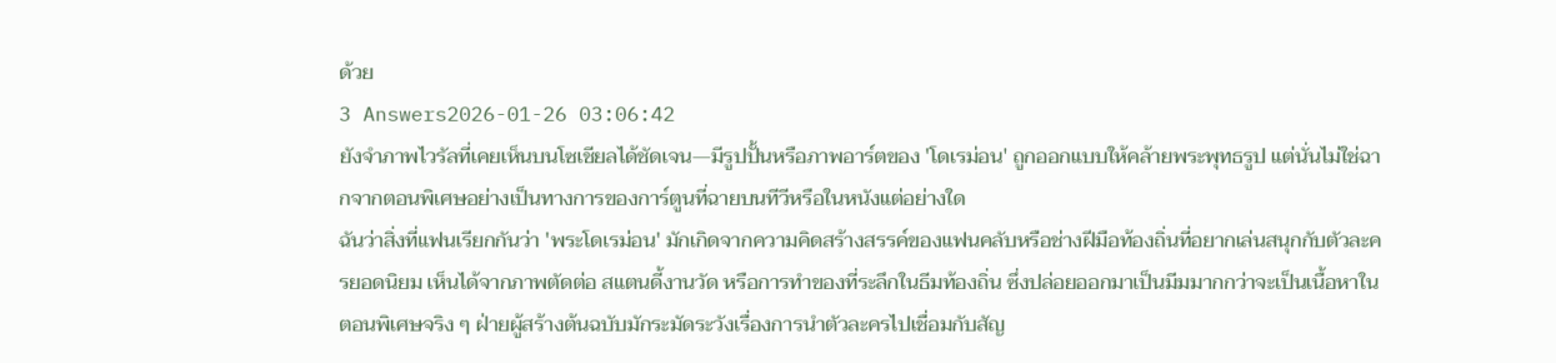ด้วย
3 Answers2026-01-26 03:06:42
ยังจำภาพไวรัลที่เคยเห็นบนโซเชียลได้ชัดเจน—มีรูปปั้นหรือภาพอาร์ตของ 'โดเรม่อน' ถูกออกแบบให้คล้ายพระพุทธรูป แต่นั่นไม่ใช่ฉากจากตอนพิเศษอย่างเป็นทางการของการ์ตูนที่ฉายบนทีวีหรือในหนังแต่อย่างใด
ฉันว่าสิ่งที่แฟนเรียกกันว่า 'พระโดเรม่อน' มักเกิดจากความคิดสร้างสรรค์ของแฟนคลับหรือช่างฝีมือท้องถิ่นที่อยากเล่นสนุกกับตัวละครยอดนิยม เห็นได้จากภาพตัดต่อ สแตนดี้งานวัด หรือการทำของที่ระลึกในธีมท้องถิ่น ซึ่งปล่อยออกมาเป็นมีมมากกว่าจะเป็นเนื้อหาในตอนพิเศษจริง ๆ ฝ่ายผู้สร้างต้นฉบับมักระมัดระวังเรื่องการนำตัวละครไปเชื่อมกับสัญ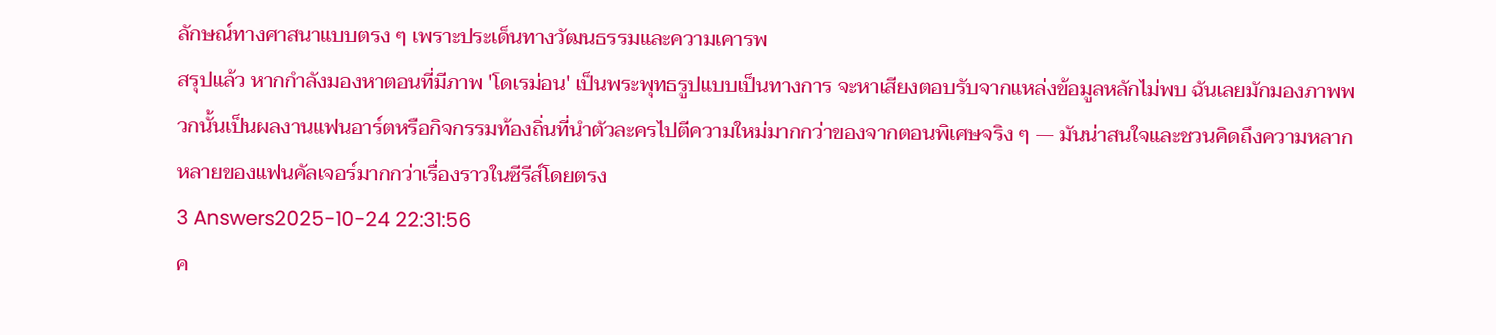ลักษณ์ทางศาสนาแบบตรง ๆ เพราะประเด็นทางวัฒนธรรมและความเคารพ
สรุปแล้ว หากกำลังมองหาตอนที่มีภาพ 'โดเรม่อน' เป็นพระพุทธรูปแบบเป็นทางการ จะหาเสียงตอบรับจากแหล่งข้อมูลหลักไม่พบ ฉันเลยมักมองภาพพวกนั้นเป็นผลงานแฟนอาร์ตหรือกิจกรรมท้องถิ่นที่นำตัวละครไปตีความใหม่มากกว่าของจากตอนพิเศษจริง ๆ — มันน่าสนใจและชวนคิดถึงความหลากหลายของแฟนคัลเจอร์มากกว่าเรื่องราวในซีรีส์โดยตรง
3 Answers2025-10-24 22:31:56
ค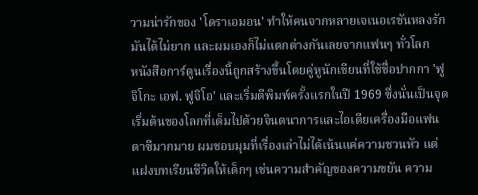วามน่ารักของ 'โดราเอมอน' ทำให้คนจากหลายเจเนอเรชันหลงรักมันได้ไม่ยาก และผมเองก็ไม่แตกต่างกันเลยจากแฟนๆ ทั่วโลก
หนังสือการ์ตูนเรื่องนี้ถูกสร้างขึ้นโดยคู่หูนักเขียนที่ใช้ชื่อปากกา 'ฟูจิโกะ เอฟ. ฟูจิโอ' และเริ่มตีพิมพ์ครั้งแรกในปี 1969 ซึ่งนั่นเป็นจุดเริ่มต้นของโลกที่เต็มไปด้วยจินตนาการและไอเดียเครื่องมือแฟนตาซีมากมาย ผมชอบมุมที่เรื่องเล่าไม่ได้เน้นแค่ความชวนหัว แต่แฝงบทเรียนชีวิตให้เด็กๆ เช่นความสำคัญของความขยัน ความ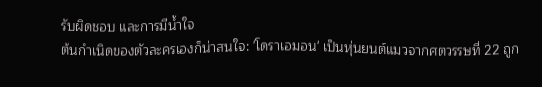รับผิดชอบ และการมีน้ำใจ
ต้นกำเนิดของตัวละครเองก็น่าสนใจ: 'โดราเอมอน' เป็นหุ่นยนต์แมวจากศตวรรษที่ 22 ถูก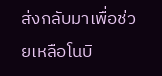ส่งกลับมาเพื่อช่วยเหลือโนบิ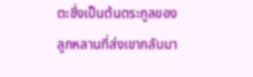ตะซึ่งเป็นต้นตระกูลของลูกหลานที่ส่งเขากลับมา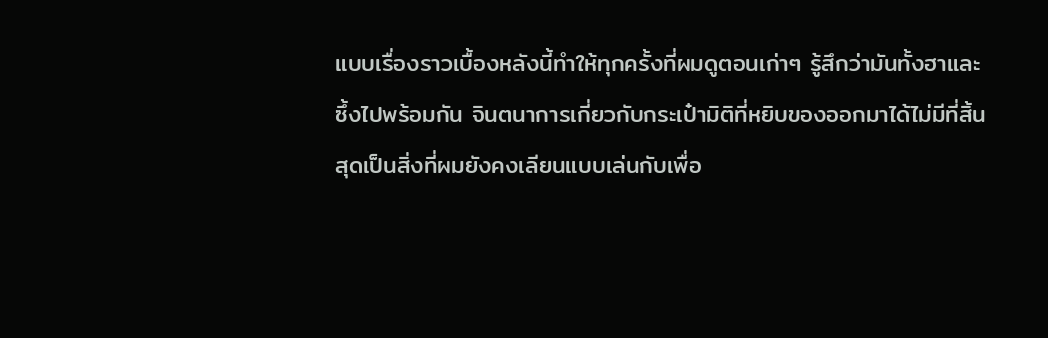แบบเรื่องราวเบื้องหลังนี้ทำให้ทุกครั้งที่ผมดูตอนเก่าๆ รู้สึกว่ามันทั้งฮาและซึ้งไปพร้อมกัน จินตนาการเกี่ยวกับกระเป๋ามิติที่หยิบของออกมาได้ไม่มีที่สิ้นสุดเป็นสิ่งที่ผมยังคงเลียนแบบเล่นกับเพื่อ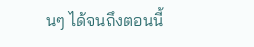นๆ ได้จนถึงตอนนี้